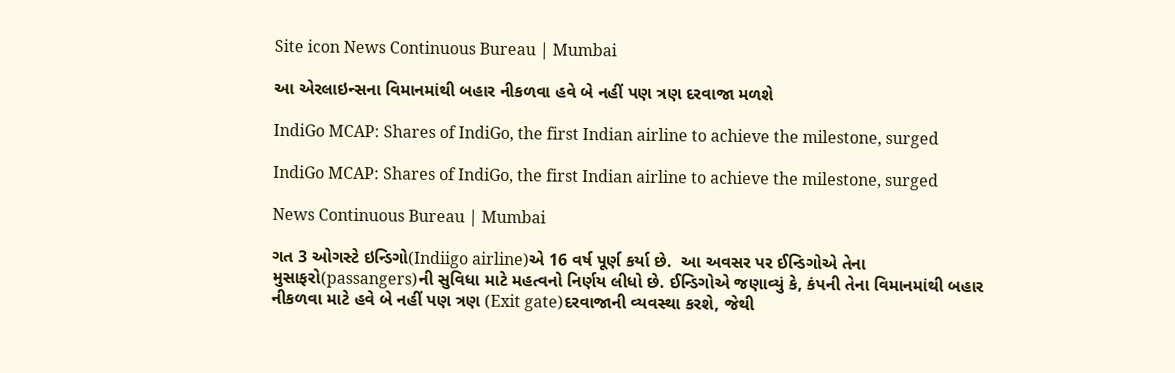Site icon News Continuous Bureau | Mumbai

આ એરલાઇન્સના વિમાનમાંથી બહાર નીકળવા હવે બે નહીં પણ ત્રણ દરવાજા મળશે

IndiGo MCAP: Shares of IndiGo, the first Indian airline to achieve the milestone, surged

IndiGo MCAP: Shares of IndiGo, the first Indian airline to achieve the milestone, surged

News Continuous Bureau | Mumbai

ગત 3 ઓગસ્ટે ઇન્ડિગો(Indiigo airline)એ 16 વર્ષ પૂર્ણ કર્યા છે.  આ અવસર પર ઈન્ડિગોએ તેના મુસાફરો(passangers)ની સુવિધા માટે મહત્વનો નિર્ણય લીધો છે. ઈન્ડિગોએ જણાવ્યું કે, કંપની તેના વિમાનમાંથી બહાર નીકળવા માટે હવે બે નહીં પણ ત્રણ (Exit gate)દરવાજાની વ્યવસ્થા કરશે, જેથી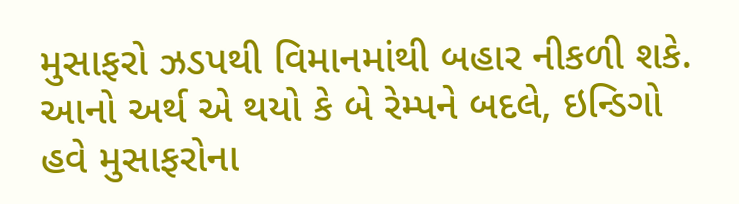મુસાફરો ઝડપથી વિમાનમાંથી બહાર નીકળી શકે. આનો અર્થ એ થયો કે બે રેમ્પને બદલે, ઇન્ડિગો હવે મુસાફરોના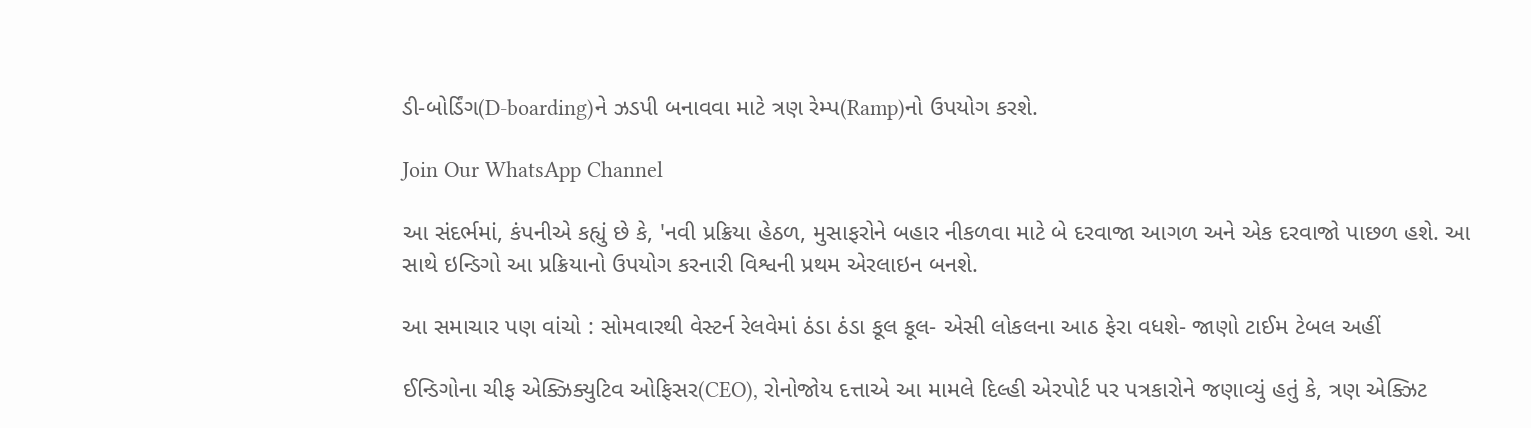ડી-બોર્ડિંગ(D-boarding)ને ઝડપી બનાવવા માટે ત્રણ રેમ્પ(Ramp)નો ઉપયોગ કરશે.

Join Our WhatsApp Channel

આ સંદર્ભમાં, કંપનીએ કહ્યું છે કે, 'નવી પ્રક્રિયા હેઠળ, મુસાફરોને બહાર નીકળવા માટે બે દરવાજા આગળ અને એક દરવાજો પાછળ હશે. આ સાથે ઇન્ડિગો આ પ્રક્રિયાનો ઉપયોગ કરનારી વિશ્વની પ્રથમ એરલાઇન બનશે.

આ સમાચાર પણ વાંચો : સોમવારથી વેસ્ટર્ન રેલવેમાં ઠંડા ઠંડા કૂલ કૂલ- એસી લોકલના આઠ ફેરા વધશે- જાણો ટાઈમ ટેબલ અહીં

ઈન્ડિગોના ચીફ એક્ઝિક્યુટિવ ઓફિસર(CEO), રોનોજોય દત્તાએ આ મામલે દિલ્હી એરપોર્ટ પર પત્રકારોને જણાવ્યું હતું કે, ત્રણ એક્ઝિટ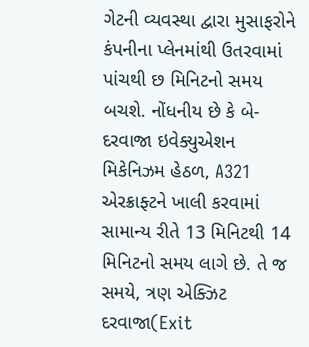ગેટની વ્યવસ્થા દ્વારા મુસાફરોને કંપનીના પ્લેનમાંથી ઉતરવામાં પાંચથી છ મિનિટનો સમય બચશે. નોંધનીય છે કે બે-દરવાજા ઇવેક્યુએશન મિકેનિઝમ હેઠળ, A321 એરક્રાફ્ટને ખાલી કરવામાં સામાન્ય રીતે 13 મિનિટથી 14 મિનિટનો સમય લાગે છે. તે જ સમયે, ત્રણ એક્ઝિટ દરવાજા(Exit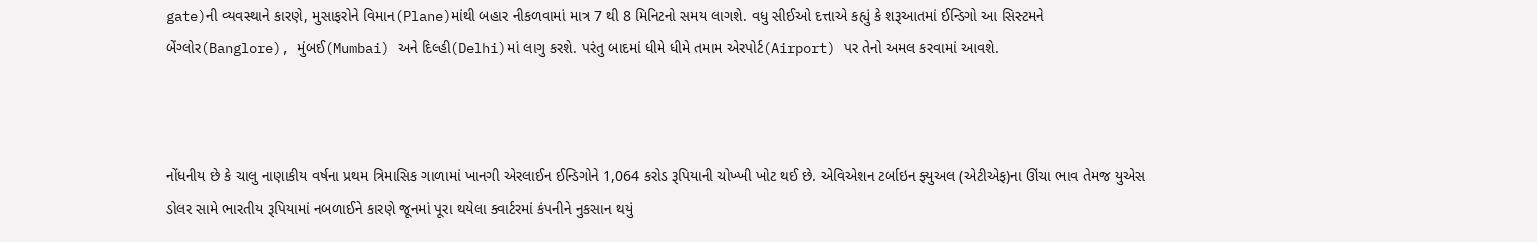gate)ની વ્યવસ્થાને કારણે, મુસાફરોને વિમાન(Plane)માંથી બહાર નીકળવામાં માત્ર 7 થી 8 મિનિટનો સમય લાગશે. વધુ સીઈઓ દત્તાએ કહ્યું કે શરૂઆતમાં ઈન્ડિગો આ સિસ્ટમને બેંગ્લોર(Banglore), મુંબઈ(Mumbai) અને દિલ્હી(Delhi)માં લાગુ કરશે. પરંતુ બાદમાં ધીમે ધીમે તમામ એરપોર્ટ(Airport) પર તેનો અમલ કરવામાં આવશે.



નોંધનીય છે કે ચાલુ નાણાકીય વર્ષના પ્રથમ ત્રિમાસિક ગાળામાં ખાનગી એરલાઈન ઈન્ડિગોને 1,064 કરોડ રૂપિયાની ચોખ્ખી ખોટ થઈ છે. એવિએશન ટર્બાઇન ફ્યુઅલ (એટીએફ)ના ઊંચા ભાવ તેમજ યુએસ ડોલર સામે ભારતીય રૂપિયામાં નબળાઈને કારણે જૂનમાં પૂરા થયેલા ક્વાર્ટરમાં કંપનીને નુકસાન થયું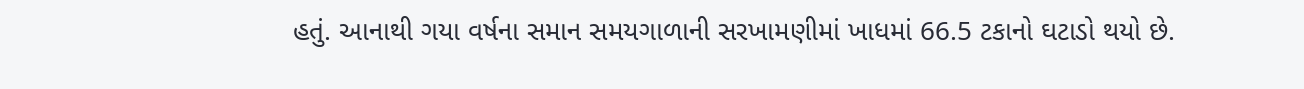હતું. આનાથી ગયા વર્ષના સમાન સમયગાળાની સરખામણીમાં ખાધમાં 66.5 ટકાનો ઘટાડો થયો છે.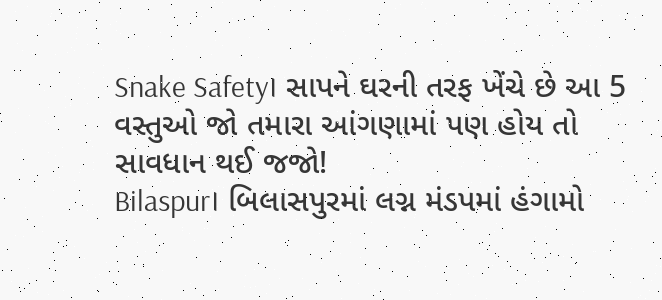Snake Safety। સાપને ઘરની તરફ ખેંચે છે આ 5 વસ્તુઓ જો તમારા આંગણામાં પણ હોય તો સાવધાન થઈ જજો!
Bilaspur। બિલાસપુરમાં લગ્ન મંડપમાં હંગામો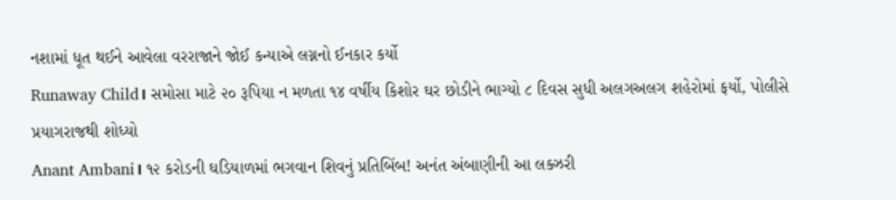નશામાં ધૂત થઈને આવેલા વરરાજાને જોઈ કન્યાએ લગ્નનો ઈનકાર કર્યો
Runaway Child। સમોસા માટે ૨૦ રૂપિયા ન મળતા ૧૪ વર્ષીય કિશોર ઘર છોડીને ભાગ્યો ૮ દિવસ સુધી અલગઅલગ શહેરોમાં ફર્યો, પોલીસે પ્રયાગરાજથી શોધ્યો
Anant Ambani। ૧૨ કરોડની ઘડિયાળમાં ભગવાન શિવનું પ્રતિબિંબ! અનંત અંબાણીની આ લક્ઝરી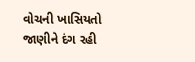વોચની ખાસિયતો જાણીને દંગ રહી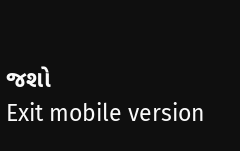જશો
Exit mobile version